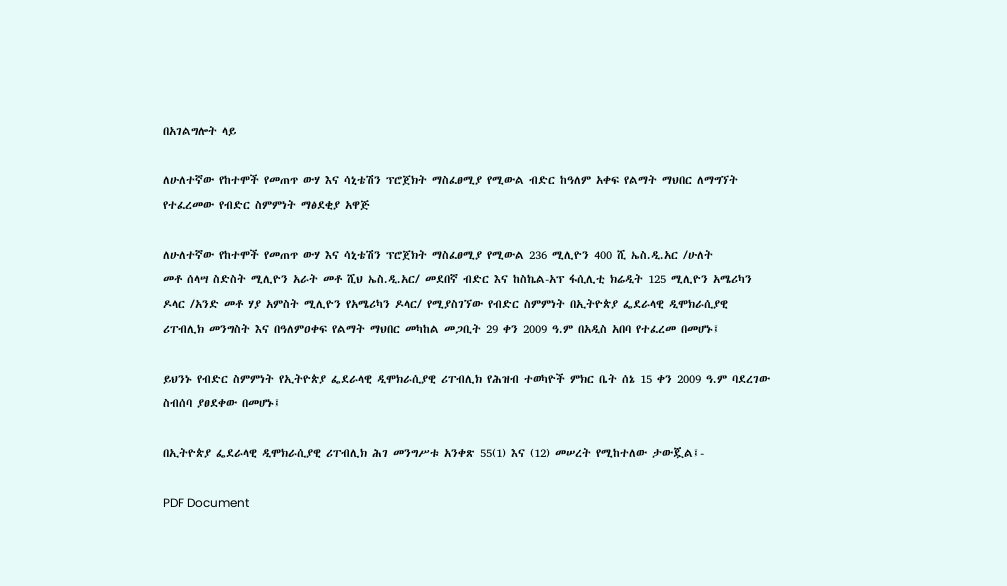በአገልግሎት ላይ

ለሁለተኛው የከተሞች የመጠጥ ውሃ እና ሳኒቴሽን ፕሮጀክት ማስፈፀሚያ የሚውል ብድር ከዓለም አቀፍ የልማት ማህበር ለማግኘት የተፈረመው የብድር ስምምነት ማፅደቂያ አዋጅ

ለሁለተኛው የከተሞች የመጠጥ ውሃ እና ሳኒቴሽን ፕሮጀክት ማስፈፀሚያ የሚውል 236 ሚሊዮን 400 ሺ ኤስ.ዲ.አር /ሁለት
መቶ ሰላሣ ስድስት ሚሊዮን አራት መቶ ሺህ ኤስ.ዲ.አር/ መደበኛ ብድር እና ከስኬል-አፕ ፋሲሊቲ ክሬዲት 125 ሚሊዮን አሜሪካን ዶላር /አንድ መቶ ሃያ አምስት ሚሊዮን የአሜሪካን ዶላር/ የሚያስገኘው የብድር ስምምነት በኢትዮጵያ ፌደራላዊ ዲሞክራሲያዊ ሪፐብሊክ መንግስት እና በዓለምዐቀፍ የልማት ማህበር መካከል መጋቢት 29 ቀን 2009 ዓ.ም በአዲስ አበባ የተፈረመ በመሆኑ፤

ይህንኑ የብድር ስምምነት የኢትዮጵያ ፌደራላዊ ዲሞክራሲያዊ ሪፐብሊክ የሕዝብ ተወካዮች ምክር ቤት ሰኔ 15 ቀን 2009 ዓ.ም ባደረገው ስብሰባ ያፀደቀው በመሆኑ፤

በኢትዮጵያ ፌደራላዊ ዲሞክራሲያዊ ሪፐብሊክ ሕገ መንግሥቱ አንቀጽ 55(1) እና (12) መሠረት የሚከተለው ታውጇል፤-

PDF Document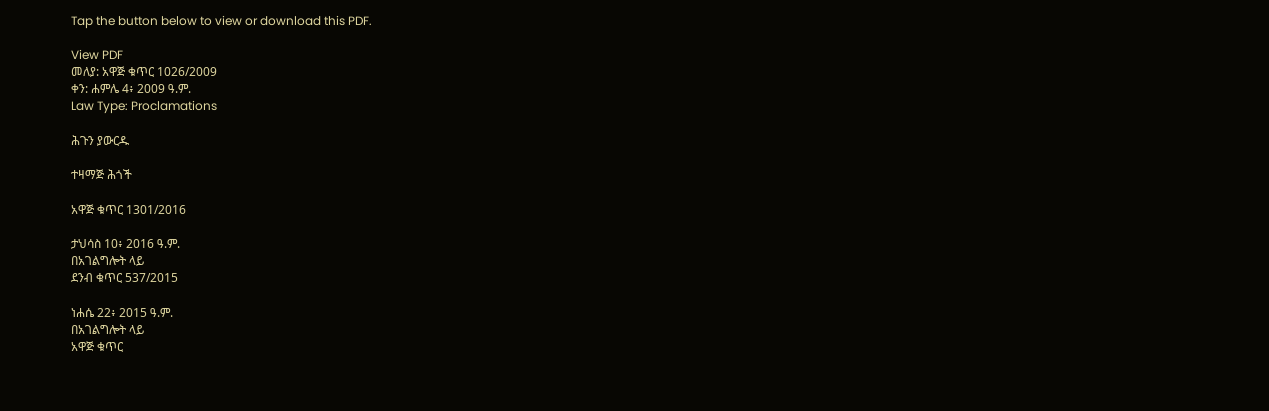Tap the button below to view or download this PDF.

View PDF
መለያ: አዋጅ ቁጥር 1026/2009
ቀን: ሐምሌ 4፥ 2009 ዓ.ም.
Law Type: Proclamations

ሕጉን ያውርዱ

ተዛማጅ ሕጎች

አዋጅ ቁጥር 1301/2016

ታህሳስ 10፥ 2016 ዓ.ም.
በአገልግሎት ላይ
ደንብ ቁጥር 537/2015

ነሐሴ 22፥ 2015 ዓ.ም.
በአገልግሎት ላይ
አዋጅ ቁጥር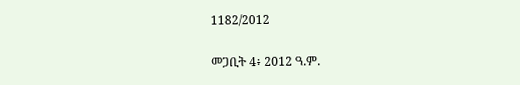1182/2012

መጋቢት 4፥ 2012 ዓ.ም.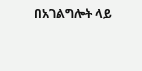በአገልግሎት ላይ